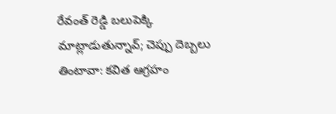రేవంత్ రెడ్డి బలుపెక్కి మాట్లాడుతున్నావ్; చెప్పు దెబ్బలు తింటావా: కవిత ఆగ్రహం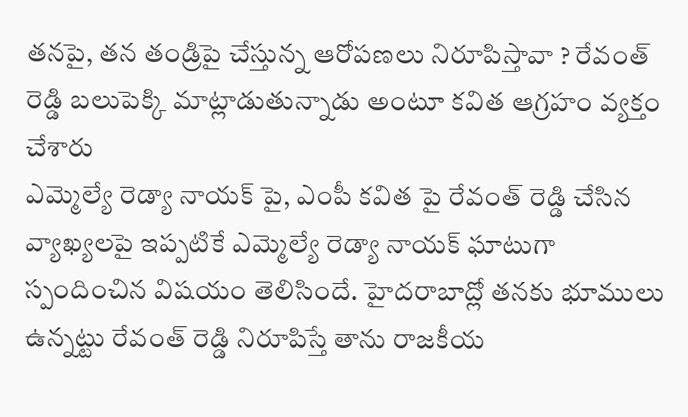తనపై, తన తండ్రిపై చేస్తున్న ఆరోపణలు నిరూపిస్తావా ? రేవంత్ రెడ్డి బలుపెక్కి మాట్లాడుతున్నాడు అంటూ కవిత ఆగ్రహం వ్యక్తం చేశారు
ఎమ్మెల్యే రెడ్యా నాయక్ పై, ఎంపీ కవిత పై రేవంత్ రెడ్డి చేసిన వ్యాఖ్యలపై ఇప్పటికే ఎమ్మెల్యే రెడ్యా నాయక్ ఘాటుగా స్పందించిన విషయం తెలిసిందే. హైదరాబాద్లో తనకు భూములు ఉన్నట్టు రేవంత్ రెడ్డి నిరూపిస్తే తాను రాజకీయ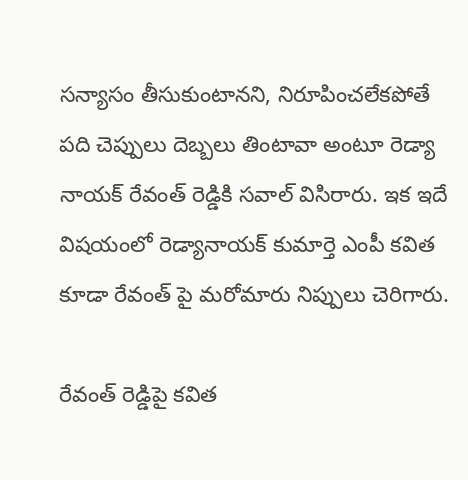సన్యాసం తీసుకుంటానని, నిరూపించలేకపోతే పది చెప్పులు దెబ్బలు తింటావా అంటూ రెడ్యా నాయక్ రేవంత్ రెడ్డికి సవాల్ విసిరారు. ఇక ఇదే విషయంలో రెడ్యానాయక్ కుమార్తె ఎంపీ కవిత కూడా రేవంత్ పై మరోమారు నిప్పులు చెరిగారు.

రేవంత్ రెడ్డిపై కవిత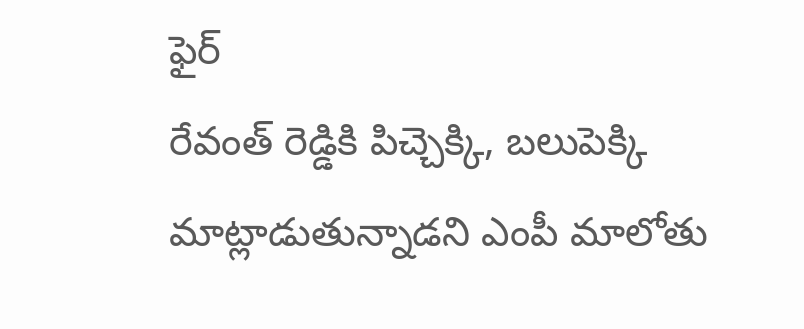ఫైర్
రేవంత్ రెడ్డికి పిచ్చెక్కి, బలుపెక్కి మాట్లాడుతున్నాడని ఎంపీ మాలోతు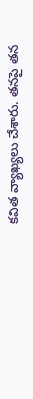కవిత వ్యాఖ్యలు చేశారు. తనపై తన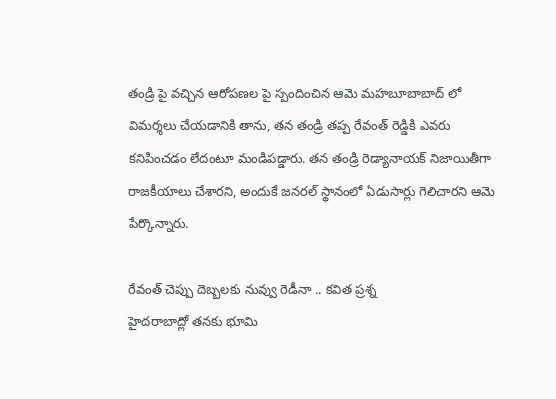తండ్రి పై వచ్చిన ఆరోపణల పై స్పందించిన ఆమె మహబూబాబాద్ లో విమర్శలు చేయడానికి తాను, తన తండ్రి తప్ప రేవంత్ రెడ్డికి ఎవరు కనిపించడం లేదంటూ మండిపడ్డారు. తన తండ్రి రెడ్యానాయక్ నిజాయితీగా రాజకీయాలు చేశారని, అందుకే జనరల్ స్థానంలో ఏడుసార్లు గెలిచారని ఆమె పేర్కొన్నారు.

రేవంత్ చెప్పు దెబ్బలకు నువ్వు రెడీనా .. కవిత ప్రశ్న
హైదరాబాద్లో తనకు భూమి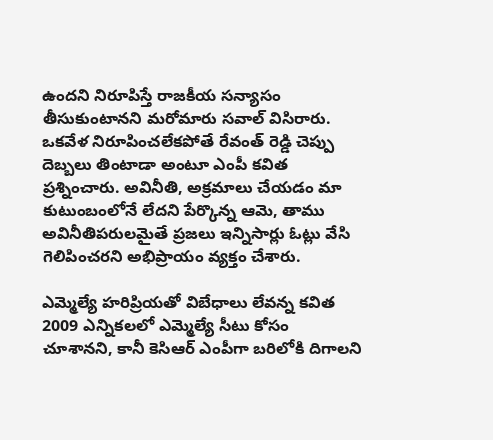ఉందని నిరూపిస్తే రాజకీయ సన్యాసం తీసుకుంటానని మరోమారు సవాల్ విసిరారు. ఒకవేళ నిరూపించలేకపోతే రేవంత్ రెడ్డి చెప్పు దెబ్బలు తింటాడా అంటూ ఎంపీ కవిత ప్రశ్నించారు. అవినీతి, అక్రమాలు చేయడం మా కుటుంబంలోనే లేదని పేర్కొన్న ఆమె, తాము అవినీతిపరులమైతే ప్రజలు ఇన్నిసార్లు ఓట్లు వేసి గెలిపించరని అభిప్రాయం వ్యక్తం చేశారు.

ఎమ్మెల్యే హరిప్రియతో విబేధాలు లేవన్న కవిత
2009 ఎన్నికలలో ఎమ్మెల్యే సీటు కోసం చూశానని, కానీ కెసిఆర్ ఎంపీగా బరిలోకి దిగాలని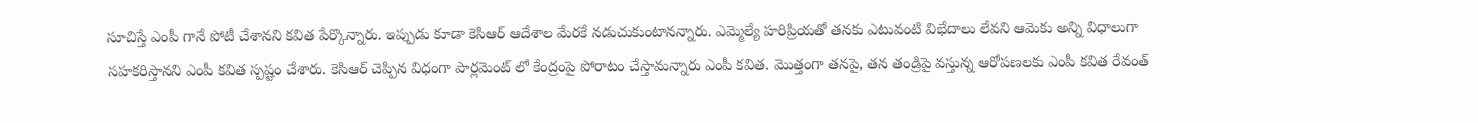సూచిస్తే ఎంపీ గానే పోటీ చేశానని కవిత పేర్కొన్నారు. ఇప్పుడు కూడా కెసిఆర్ ఆదేశాల మేరకే నడుచుకుంటానన్నారు. ఎమ్మెల్యే హరిప్రియతో తనకు ఎటువంటి విభేదాలు లేవని ఆమెకు అన్ని విధాలుగా సహకరిస్తానని ఎంపీ కవిత స్పష్టం చేశారు. కెసిఆర్ చెప్పిన విధంగా పార్లమెంట్ లో కేంద్రంపై పోరాటం చేస్తామన్నారు ఎంపీ కవిత. మొత్తంగా తనపై, తన తండ్రిపై వస్తున్న ఆరోపణలకు ఎంపీ కవిత రేవంత్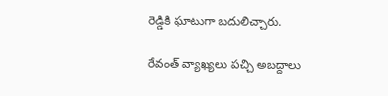రెడ్డికి ఘాటుగా బదులిచ్చారు.

రేవంత్ వ్యాఖ్యలు పచ్చి అబద్దాలు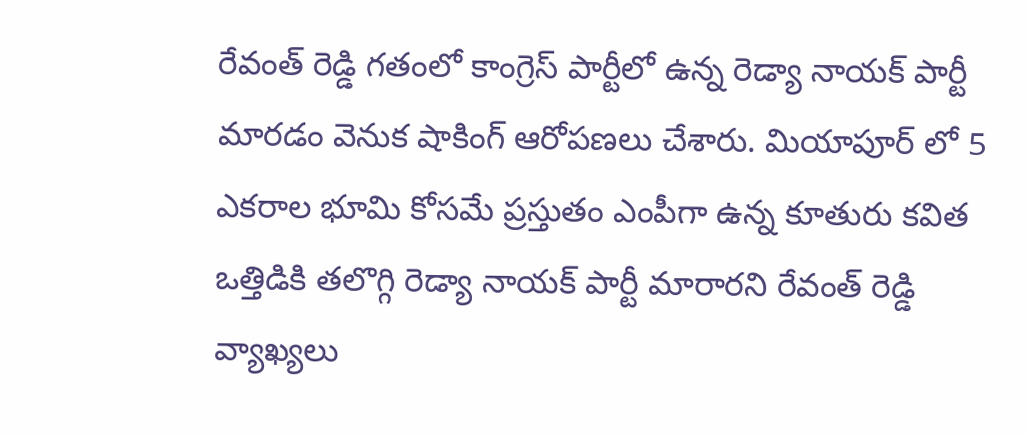రేవంత్ రెడ్డి గతంలో కాంగ్రెస్ పార్టీలో ఉన్న రెడ్యా నాయక్ పార్టీ మారడం వెనుక షాకింగ్ ఆరోపణలు చేశారు. మియాపూర్ లో 5 ఎకరాల భూమి కోసమే ప్రస్తుతం ఎంపీగా ఉన్న కూతురు కవిత ఒత్తిడికి తలొగ్గి రెడ్యా నాయక్ పార్టీ మారారని రేవంత్ రెడ్డి వ్యాఖ్యలు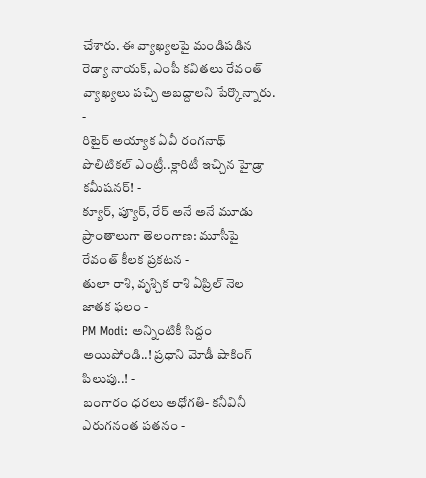చేశారు. ఈ వ్యాఖ్యలపై మండిపడిన రెడ్యా నాయక్, ఎంపీ కవితలు రేవంత్ వ్యాఖ్యలు పచ్చి అబద్దాలని పేర్కొన్నారు.
-
రిటైర్ అయ్యాక ఏవీ రంగనాథ్ పొలిటికల్ ఎంట్రీ..క్లారిటీ ఇచ్చిన హైడ్రా కమీషనర్! -
క్యూర్, ప్యూర్, రేర్ అనే అనే మూడు ప్రాంతాలుగా తెలంగాణ: మూసీపై రేవంత్ కీలక ప్రకటన -
తులా రాశి, వృశ్చిక రాశి ఏప్రిల్ నెల జాతక ఫలం -
PM Modi: అన్నింటికీ సిద్దం అయిపోండి..! ప్రధాని మోడీ షాకింగ్ పిలుపు..! -
బంగారం ధరలు అధోగతి- కనీవినీ ఎరుగనంత పతనం -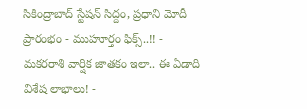సికింద్రాబాద్ స్టేషన్ సిద్దం, ప్రధాని మోదీ ప్రారంభం - ముహూర్తం ఫిక్స్..!! -
మకరరాశి వార్షిక జాతకం ఇలా.. ఈ ఏడాది విశేష లాభాలు! -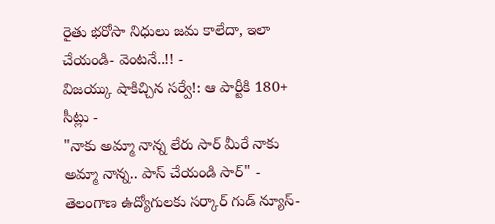రైతు భరోసా నిధులు జమ కాలేదా, ఇలా చేయండి- వెంటనే..!! -
విజయ్కు షాకిచ్చిన సర్వే!: ఆ పార్టీకి 180+ సీట్లు -
"నాకు అమ్మా నాన్న లేరు సార్ మీరే నాకు అమ్మా నాన్న.. పాస్ చేయండి సార్" -
తెలంగాణ ఉద్యోగులకు సర్కార్ గుడ్ న్యూస్-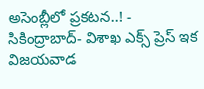అసెంబ్లీలో ప్రకటన..! -
సికింద్రాబాద్- విశాఖ ఎక్స్ ప్రెస్ ఇక విజయవాడ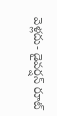వెళ్లదు- డైవర్షన్ రూట్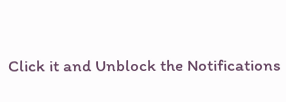Click it and Unblock the Notifications